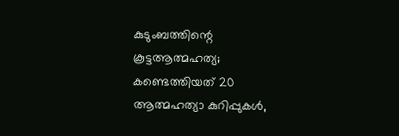കുടുംബത്തിന്റെ കൂട്ടആത്മഹത്യ; കണ്ടെത്തിയത് 20 ആത്മഹത്യാ കുറിപ്പുകള്‍,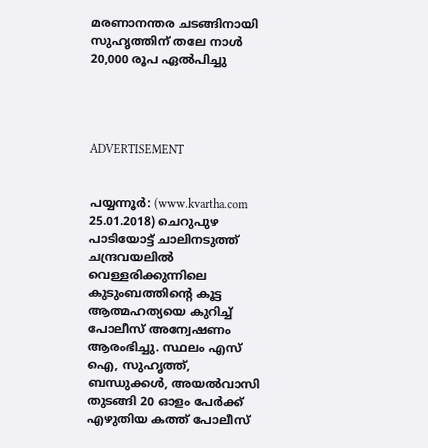മരണാനന്തര ചടങ്ങിനായി സുഹൃത്തിന് തലേ നാള്‍ 20,000 രൂപ ഏല്‍പിച്ചു




ADVERTISEMENT


പയ്യന്നൂര്‍: (www.kvartha.com 25.01.2018) ചെറുപുഴ പാടിയോട്ട് ചാലിനടുത്ത് ചന്ദ്രവയലില്‍ വെള്ളരിക്കുന്നിലെ കുടുംബത്തിന്റെ കൂട്ട ആത്മഹത്യയെ കുറിച്ച് പോലീസ് അന്വേഷണം ആരംഭിച്ചു. സ്ഥലം എസ് ഐ, സുഹൃത്ത്, ബന്ധുക്കള്‍, അയല്‍വാസി തുടങ്ങി 20 ഓളം പേര്‍ക്ക് എഴുതിയ കത്ത് പോലീസ്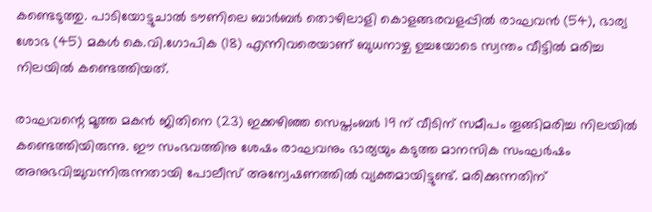കണ്ടെടുത്തു. പാടിയോട്ടുചാല്‍ ടൗണിലെ ബാര്‍ബര്‍ തൊഴിലാളി കൊളങ്ങരവളപ്പില്‍ രാഘവന്‍ (54), ഭാര്യ ശോഭ (45) മകള്‍ കെ.വി.ഗോപിക (18) എന്നിവരെയാണ് ബുധനാഴ്ച ഉച്ചയോടെ സ്വന്തം വീട്ടില്‍ മരിച്ച നിലയില്‍ കണ്ടെത്തിയത്.

രാഘവന്റെ മൂത്ത മകന്‍ ജിതിനെ (23) ഇക്കഴിഞ്ഞ സെപ്തംബര്‍ 19 ന് വീടിന് സമീപം തൂങ്ങിമരിച്ച നിലയില്‍ കണ്ടെത്തിയിരുന്നു. ഈ സംഭവത്തിനു ശേഷം രാഘവനും ഭാര്യയും കടുത്ത മാനസിക സംഘര്‍ഷം അനുഭവിച്ചുവന്നിരുന്നതായി പോലീസ് അന്വേഷണത്തില്‍ വ്യക്തമായിട്ടുണ്ട്. മരിക്കുന്നതിന്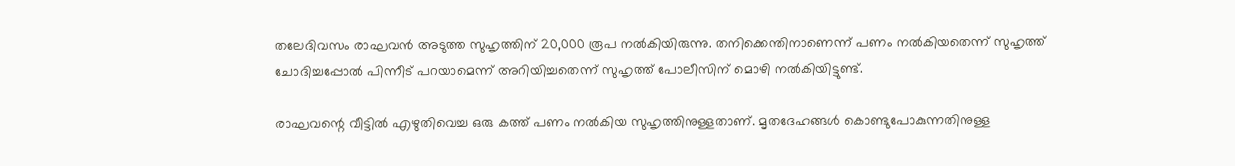തലേദിവസം രാഘവന്‍ അടുത്ത സുഹൃത്തിന് 20,000 രൂപ നല്‍കിയിരുന്നു. തനിക്കെന്തിനാണെന്ന് പണം നല്‍കിയതെന്ന് സുഹൃത്ത് ചോദിച്ചപ്പോല്‍ പിന്നീട് പറയാമെന്ന് അറിയിച്ചതെന്ന് സുഹൃത്ത് പോലീസിന് മൊഴി നല്‍കിയിട്ടുണ്ട്.

രാഘവന്റെ വീട്ടില്‍ എഴുതിവെച്ച ഒരു കത്ത് പണം നല്‍കിയ സുഹൃത്തിനുള്ളതാണ്. മൃതദേഹങ്ങള്‍ കൊണ്ടുപോകുന്നതിനുള്ള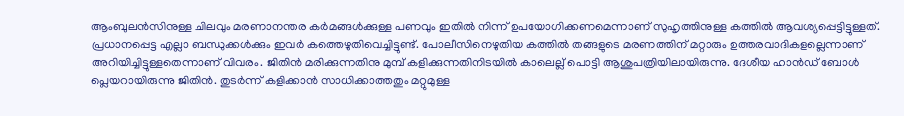ആംബുലന്‍സിനുള്ള ചിലവും മരണാനന്തര കര്‍മങ്ങള്‍ക്കുള്ള പണവും ഇതില്‍ നിന്ന് ഉപയോഗിക്കണമെന്നാണ് സുഹൃത്തിനുള്ള കത്തില്‍ ആവശ്യപ്പെട്ടിട്ടുള്ളത്. പ്രധാനപ്പെട്ട എല്ലാ ബന്ധുക്കള്‍ക്കും ഇവര്‍ കത്തെഴുതിവെച്ചിട്ടുണ്ട്. പോലീസിനെഴുതിയ കത്തില്‍ തങ്ങളുടെ മരണത്തിന് മറ്റാരും ഉത്തരവാദികളല്ലെന്നാണ് അറിയിച്ചിട്ടുള്ളതെന്നാണ് വിവരം. ജിതിന്‍ മരിക്കുന്നതിനു മുമ്പ് കളിക്കുന്നതിനിടയില്‍ കാലെല്ല് പൊട്ടി ആശുപത്രിയിലായിരുന്നു. ദേശീയ ഹാന്‍ഡ് ബോള്‍ പ്ലെയറായിരുന്നു ജിതിന്‍. തുടര്‍ന്ന് കളിക്കാന്‍ സാധിക്കാത്തതും മറ്റുമുള്ള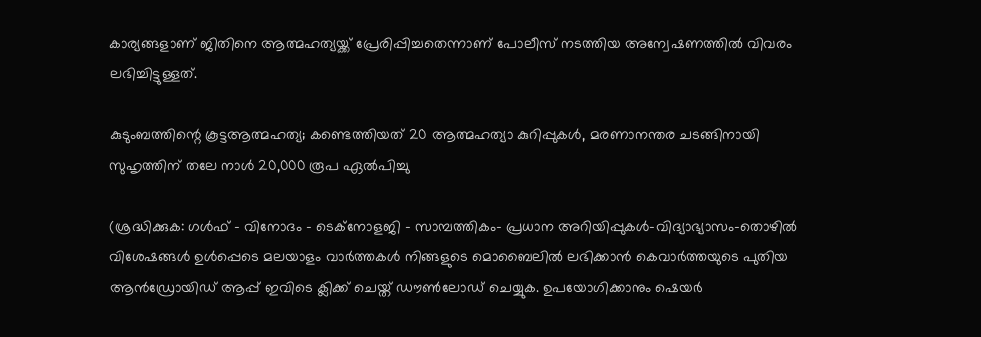കാര്യങ്ങളാണ് ജിതിനെ ആത്മഹത്യയ്ക്ക് പ്രേരിപ്പിച്ചതെന്നാണ് പോലീസ് നടത്തിയ അന്വേഷണത്തില്‍ വിവരം ലഭിച്ചിട്ടുള്ളത്.

കുടുംബത്തിന്റെ കൂട്ടആത്മഹത്യ; കണ്ടെത്തിയത് 20 ആത്മഹത്യാ കുറിപ്പുകള്‍, മരണാനന്തര ചടങ്ങിനായി സുഹൃത്തിന് തലേ നാള്‍ 20,000 രൂപ ഏല്‍പിച്ചു

(ശ്രദ്ധിക്കുക: ഗൾഫ് - വിനോദം - ടെക്നോളജി - സാമ്പത്തികം- പ്രധാന അറിയിപ്പുകൾ-വിദ്യാഭ്യാസം-തൊഴിൽ വിശേഷങ്ങൾ ഉൾപ്പെടെ മലയാളം വാർത്തകൾ നിങ്ങളുടെ മൊബൈലിൽ ലഭിക്കാൻ കെവാർത്തയുടെ പുതിയ ആൻഡ്രോയിഡ് ആപ്പ് ഇവിടെ ക്ലിക്ക് ചെയ്ത് ഡൗൺലോഡ് ചെയ്യുക. ഉപയോഗിക്കാനും ഷെയർ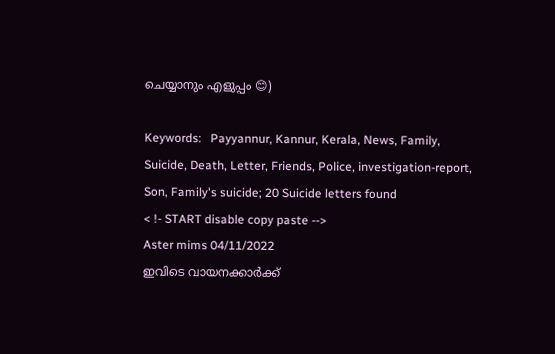ചെയ്യാനും എളുപ്പം 😊)

Keywords:   Payyannur, Kannur, Kerala, News, Family, Suicide, Death, Letter, Friends, Police, investigation-report, Son, Family's suicide; 20 Suicide letters found
< !- START disable copy paste -->
Aster mims 04/11/2022
ഇവിടെ വായനക്കാർക്ക്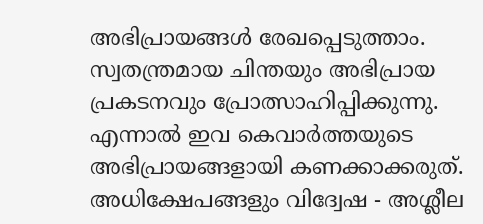അഭിപ്രായങ്ങൾ രേഖപ്പെടുത്താം. സ്വതന്ത്രമായ ചിന്തയും അഭിപ്രായ പ്രകടനവും പ്രോത്സാഹിപ്പിക്കുന്നു. എന്നാൽ ഇവ കെവാർത്തയുടെ അഭിപ്രായങ്ങളായി കണക്കാക്കരുത്. അധിക്ഷേപങ്ങളും വിദ്വേഷ - അശ്ലീല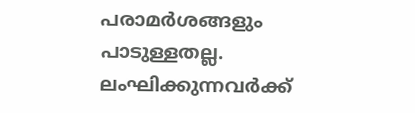പരാമർശങ്ങളും പാടുള്ളതല്ല. ലംഘിക്കുന്നവർക്ക്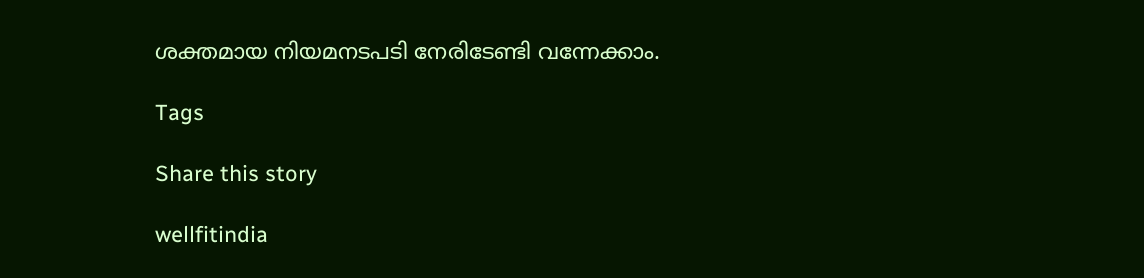ശക്തമായ നിയമനടപടി നേരിടേണ്ടി വന്നേക്കാം.

Tags

Share this story

wellfitindia